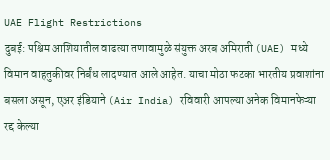UAE Flight Restrictions
दुबई: पश्चिम आशियातील वाढत्या तणावामुळे संयुक्त अरब अमिराती (UAE) मध्ये विमान वाहतुकीवर निर्बंध लादण्यात आले आहेत. याचा मोठा फटका भारतीय प्रवाशांना बसला असून, एअर इंडियाने (Air India) रविवारी आपल्या अनेक विमानफेऱ्या रद्द केल्या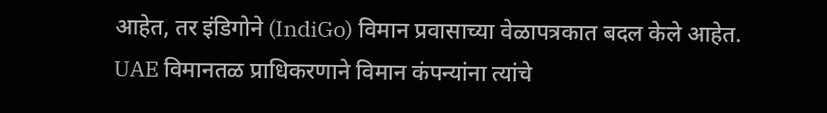आहेत, तर इंडिगोने (IndiGo) विमान प्रवासाच्या वेळापत्रकात बदल केले आहेत.
UAE विमानतळ प्राधिकरणाने विमान कंपन्यांना त्यांचे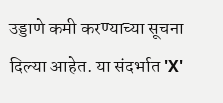उड्डाणे कमी करण्याच्या सूचना दिल्या आहेत. या संदर्भात 'X'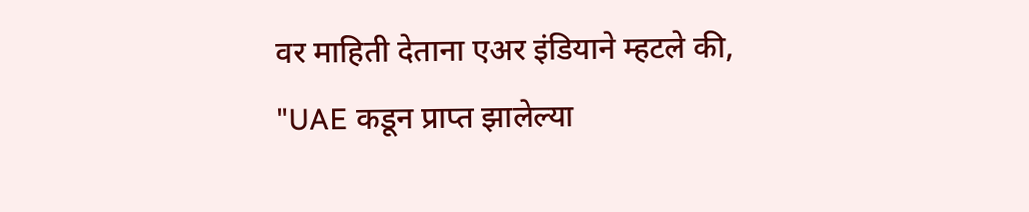वर माहिती देताना एअर इंडियाने म्हटले की, "UAE कडून प्राप्त झालेल्या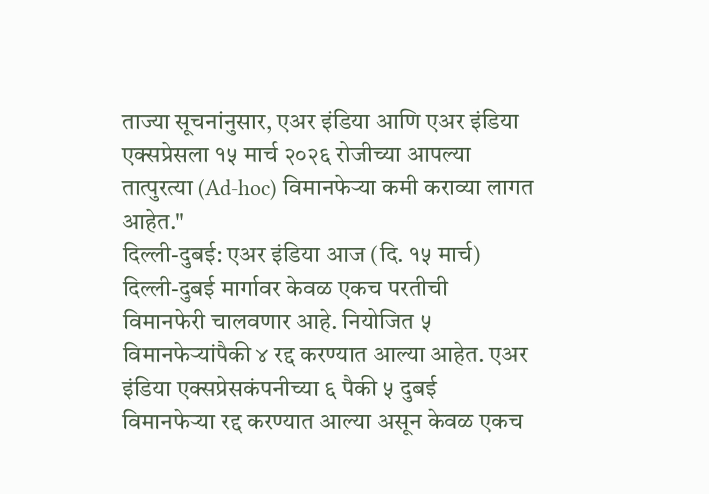ताज्या सूचनांनुसार, एअर इंडिया आणि एअर इंडिया एक्सप्रेसला १५ मार्च २०२६ रोजीच्या आपल्या तात्पुरत्या (Ad-hoc) विमानफेऱ्या कमी कराव्या लागत आहेत."
दिल्ली-दुबई: एअर इंडिया आज (दि. १५ मार्च) दिल्ली-दुबई मार्गावर केवळ एकच परतीची विमानफेरी चालवणार आहे. नियोजित ५ विमानफेऱ्यांपैकी ४ रद्द करण्यात आल्या आहेत. एअर इंडिया एक्सप्रेसकंपनीच्या ६ पैकी ५ दुबई विमानफेऱ्या रद्द करण्यात आल्या असून केवळ एकच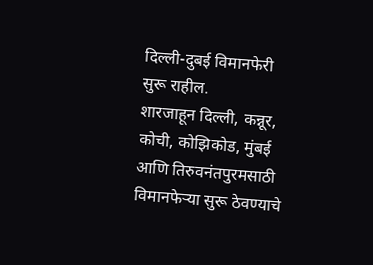दिल्ली-दुबई विमानफेरी सुरू राहील.
शारजाहून दिल्ली, कन्नूर, कोची, कोझिकोड, मुंबई आणि तिरुवनंतपुरमसाठी विमानफेऱ्या सुरू ठेवण्याचे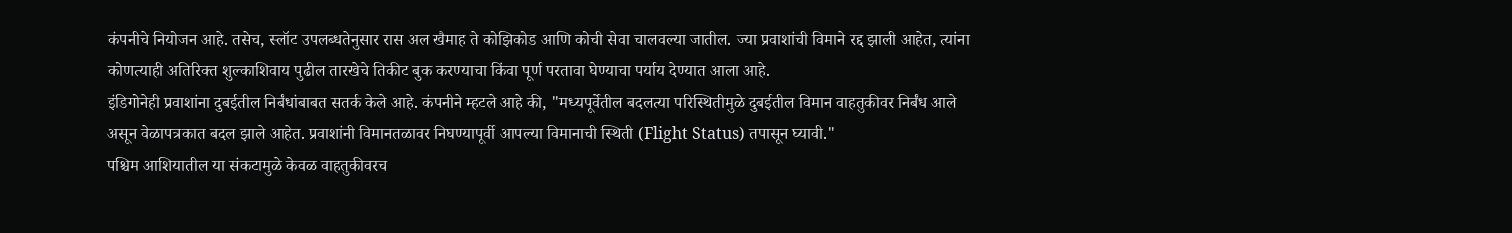कंपनीचे नियोजन आहे. तसेच, स्लॉट उपलब्धतेनुसार रास अल खैमाह ते कोझिकोड आणि कोची सेवा चालवल्या जातील. ज्या प्रवाशांची विमाने रद्द झाली आहेत, त्यांना कोणत्याही अतिरिक्त शुल्काशिवाय पुढील तारखेचे तिकीट बुक करण्याचा किंवा पूर्ण परतावा घेण्याचा पर्याय देण्यात आला आहे.
इंडिगोनेही प्रवाशांना दुबईतील निर्बंधांबाबत सतर्क केले आहे. कंपनीने म्हटले आहे की, "मध्यपूर्वेतील बदलत्या परिस्थितीमुळे दुबईतील विमान वाहतुकीवर निर्बंध आले असून वेळापत्रकात बदल झाले आहेत. प्रवाशांनी विमानतळावर निघण्यापूर्वी आपल्या विमानाची स्थिती (Flight Status) तपासून घ्यावी."
पश्चिम आशियातील या संकटामुळे केवळ वाहतुकीवरच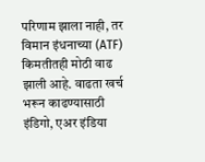परिणाम झाला नाही, तर विमान इंधनाच्या (ATF) किमतीतही मोठी वाढ झाली आहे. वाढता खर्च भरून काढण्यासाठी इंडिगो, एअर इंडिया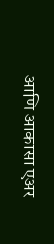आणि आकासा एअर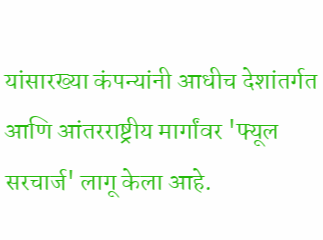यांसारख्या कंपन्यांनी आधीच देशांतर्गत आणि आंतरराष्ट्रीय मार्गांवर 'फ्यूल सरचार्ज' लागू केला आहे.